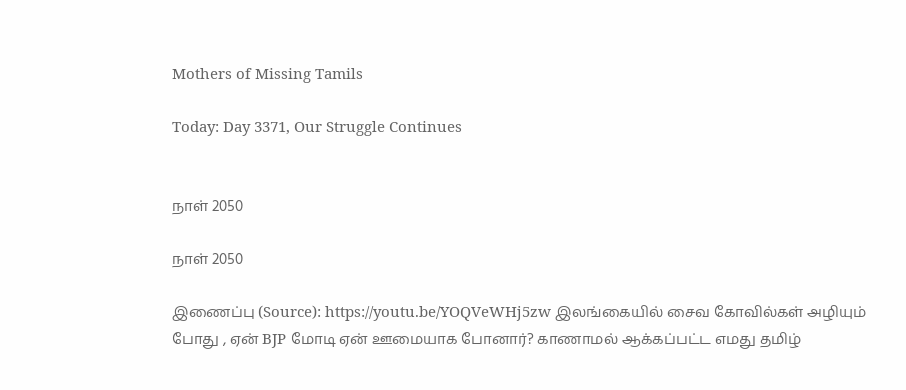Mothers of Missing Tamils

Today: Day 3371, Our Struggle Continues


நாள் 2050

நாள் 2050

இணைப்பு (Source): https://youtu.be/YOQVeWHj5zw இலங்கையில் சைவ கோவில்கள் அழியும் போது , ஏன் BJP மோடி ஏன் ஊமையாக போனார்? காணாமல் ஆக்கப்பட்ட எமது தமிழ்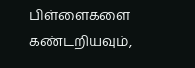பிள்ளைகளை கண்டறியவும்,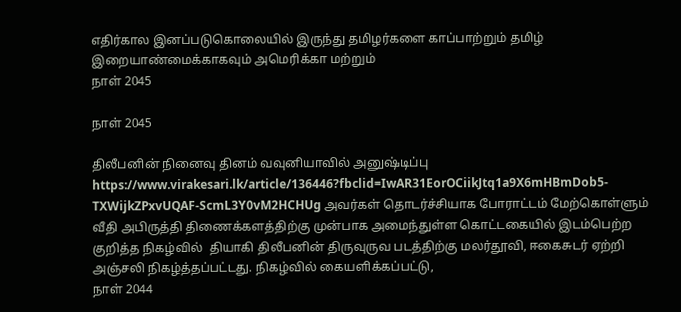எதிர்கால இனப்படுகொலையில் இருந்து தமிழர்களை காப்பாற்றும் தமிழ் இறையாண்மைக்காகவும் அமெரிக்கா மற்றும்
நாள் 2045

நாள் 2045

திலீபனின் நினைவு தினம் வவுனியாவில் அனுஷ்டிப்பு https://www.virakesari.lk/article/136446?fbclid=IwAR31EorOCiikJtq1a9X6mHBmDob5-TXWijkZPxvUQAF-ScmL3Y0vM2HCHUg அவர்கள் தொடர்ச்சியாக போராட்டம் மேற்கொள்ளும் வீதி அபிருத்தி திணைக்களத்திற்கு முன்பாக அமைந்துள்ள கொட்டகையில் இடம்பெற்ற குறித்த நிகழ்வில்  தியாகி திலீபனின் திருவுருவ படத்திற்கு மலர்தூவி, ஈகைசுடர் ஏற்றி அஞ்சலி நிகழ்த்தப்பட்டது. நிகழ்வில் கையளிக்கப்பட்டு,
நாள் 2044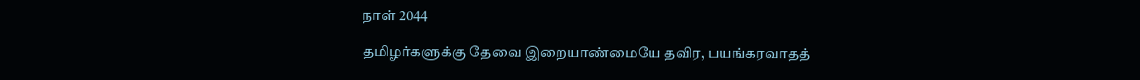நாள் 2044

தமிழர்களுக்கு தேவை இறையாண்மையே தவிர, பயங்கரவாதத்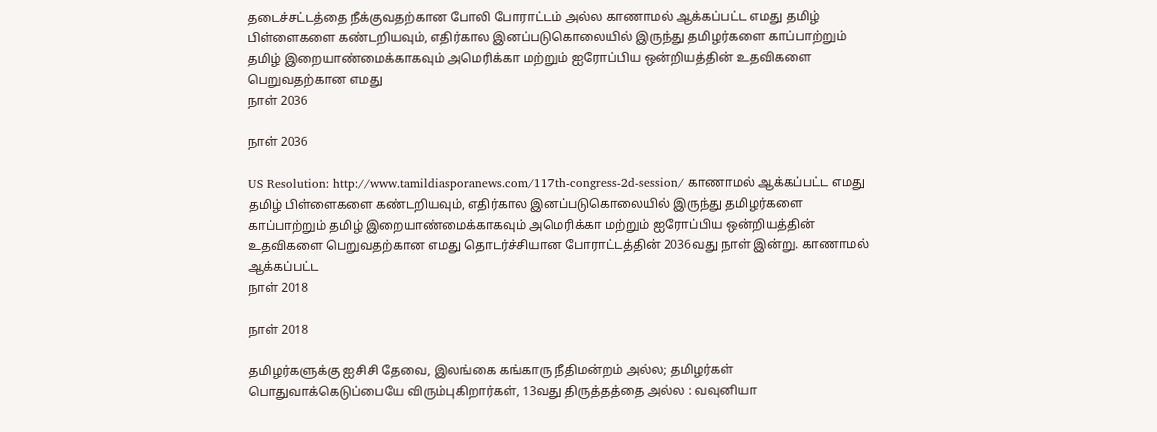தடைச்சட்டத்தை நீக்குவதற்கான போலி போராட்டம் அல்ல காணாமல் ஆக்கப்பட்ட எமது தமிழ் பிள்ளைகளை கண்டறியவும், எதிர்கால இனப்படுகொலையில் இருந்து தமிழர்களை காப்பாற்றும் தமிழ் இறையாண்மைக்காகவும் அமெரிக்கா மற்றும் ஐரோப்பிய ஒன்றியத்தின் உதவிகளை பெறுவதற்கான எமது
நாள் 2036

நாள் 2036

US Resolution: http://www.tamildiasporanews.com/117th-congress-2d-session/ காணாமல் ஆக்கப்பட்ட எமது தமிழ் பிள்ளைகளை கண்டறியவும், எதிர்கால இனப்படுகொலையில் இருந்து தமிழர்களை காப்பாற்றும் தமிழ் இறையாண்மைக்காகவும் அமெரிக்கா மற்றும் ஐரோப்பிய ஒன்றியத்தின் உதவிகளை பெறுவதற்கான எமது தொடர்ச்சியான போராட்டத்தின் 2036வது நாள் இன்று. காணாமல் ஆக்கப்பட்ட
நாள் 2018

நாள் 2018

தமிழர்களுக்கு ஐசிசி தேவை, இலங்கை கங்காரு நீதிமன்றம் அல்ல; தமிழர்கள் பொதுவாக்கெடுப்பையே விரும்புகிறார்கள், 13வது திருத்தத்தை அல்ல : வவுனியா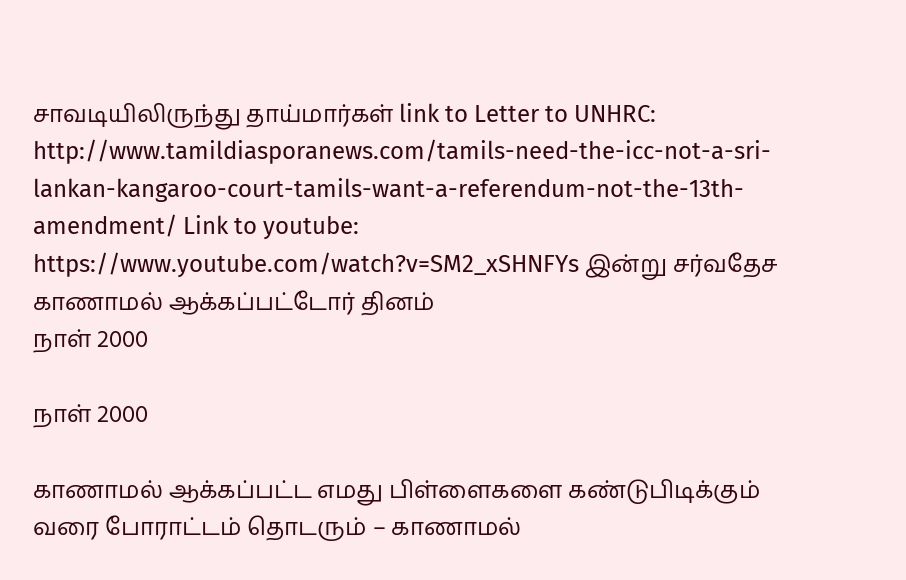சாவடியிலிருந்து தாய்மார்கள் link to Letter to UNHRC: http://www.tamildiasporanews.com/tamils-need-the-icc-not-a-sri-lankan-kangaroo-court-tamils-want-a-referendum-not-the-13th-amendment/ Link to youtube: https://www.youtube.com/watch?v=SM2_xSHNFYs இன்று சர்வதேச காணாமல் ஆக்கப்பட்டோர் தினம்
நாள் 2000

நாள் 2000

காணாமல் ஆக்கப்பட்ட எமது பிள்ளைகளை கண்டுபிடிக்கும் வரை போராட்டம் தொடரும் – காணாமல்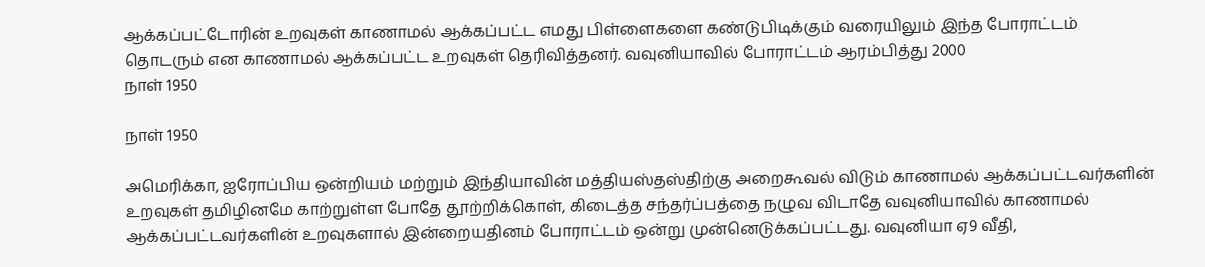ஆக்கப்பட்டோரின் உறவுகள் காணாமல் ஆக்கப்பட்ட எமது பிள்ளைகளை கண்டுபிடிக்கும் வரையிலும் இந்த போராட்டம் தொடரும் என காணாமல் ஆக்கப்பட்ட உறவுகள் தெரிவித்தனர். வவுனியாவில் போராட்டம் ஆரம்பித்து 2000
நாள் 1950

நாள் 1950

அமெரிக்கா, ஐரோப்பிய ஒன்றியம் மற்றும் இந்தியாவின் மத்தியஸ்தஸ்திற்கு அறைகூவல் விடும் காணாமல் ஆக்கப்பட்டவர்களின் உறவுகள் தமிழினமே காற்றுள்ள போதே தூற்றிக்கொள், கிடைத்த சந்தர்ப்பத்தை நழுவ விடாதே வவுனியாவில் காணாமல் ஆக்கப்பட்டவர்களின் உறவுகளால் இன்றையதினம் போராட்டம் ஒன்று முன்னெடுக்கப்பட்டது. வவுனியா ஏ9 வீதி,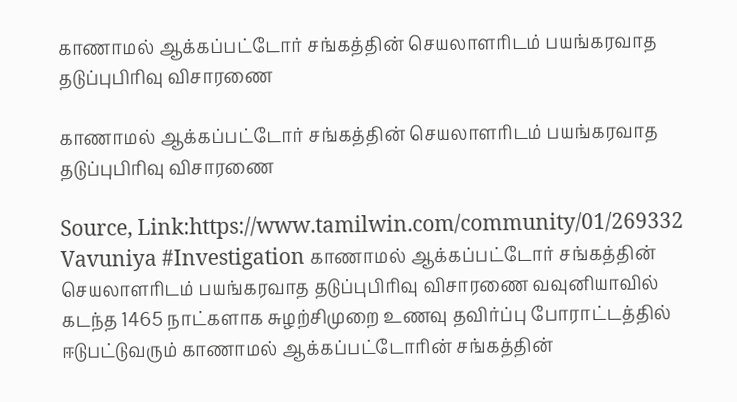காணாமல் ஆக்கப்பட்டோர் சங்கத்தின் செயலாளரிடம் பயங்கரவாத தடுப்புபிரிவு விசாரணை

காணாமல் ஆக்கப்பட்டோர் சங்கத்தின் செயலாளரிடம் பயங்கரவாத தடுப்புபிரிவு விசாரணை

Source, Link:https://www.tamilwin.com/community/01/269332 Vavuniya #Investigation காணாமல் ஆக்கப்பட்டோர் சங்கத்தின் செயலாளரிடம் பயங்கரவாத தடுப்புபிரிவு விசாரணை வவுனியாவில் கடந்த 1465 நாட்களாக சுழற்சிமுறை உணவு தவிர்ப்பு போராட்டத்தில் ஈடுபட்டுவரும் காணாமல் ஆக்கப்பட்டோரின் சங்கத்தின்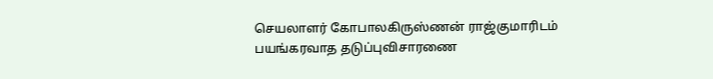செயலாளர் கோபாலகிருஸ்ணன் ராஜ்குமாரிடம் பயங்கரவாத தடுப்புவிசாரணை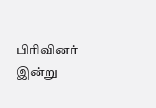பிரிவினர் இன்று